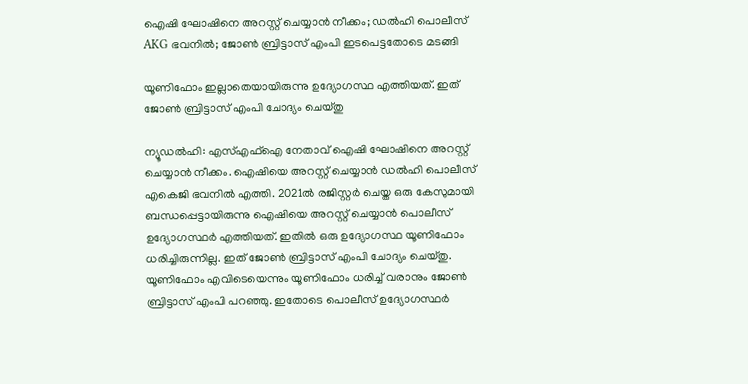ഐഷി ഘോഷിനെ അറസ്റ്റ് ചെയ്യാന്‍ നീക്കം; ഡല്‍ഹി പൊലീസ് AKG ഭവനിൽ; ജോൺ ബ്രിട്ടാസ് എംപി ഇടപെട്ടതോടെ മടങ്ങി

യൂണിഫോം ഇല്ലാതെയായിരുന്നു ഉദ്യോഗസ്ഥ എത്തിയത്. ഇത് ജോണ്‍ ബ്രിട്ടാസ് എംപി ചോദ്യം ചെയ്തു

ന്യൂഡല്‍ഹി: എസ്എഫ്‌ഐ നേതാവ് ഐഷി ഘോഷിനെ അറസ്റ്റ് ചെയ്യാന്‍ നീക്കം. ഐഷിയെ അറസ്റ്റ് ചെയ്യാന്‍ ഡല്‍ഹി പൊലീസ് എകെജി ഭവനിൽ എത്തി. 2021ല്‍ രജിസ്റ്റര്‍ ചെയ്ത ഒരു കേസുമായി ബന്ധപ്പെട്ടായിരുന്നു ഐഷിയെ അറസ്റ്റ് ചെയ്യാന്‍ പൊലീസ് ഉദ്യോഗസ്ഥര്‍ എത്തിയത്. ഇതില്‍ ഒരു ഉദ്യോഗസ്ഥ യൂണിഫോം ധരിച്ചിരുന്നില്ല. ഇത് ജോണ്‍ ബ്രിട്ടാസ് എംപി ചോദ്യം ചെയ്തു. യൂണിഫോം എവിടെയെന്നും യൂണിഫോം ധരിച്ച് വരാനും ജോണ്‍ ബ്രിട്ടാസ് എംപി പറഞ്ഞു. ഇതോടെ പൊലീസ് ഉദ്യോഗസ്ഥര്‍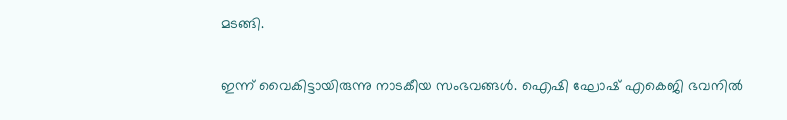മടങ്ങി.

ഇന്ന് വൈകിട്ടായിരുന്നു നാടകീയ സംഭവങ്ങള്‍. ഐഷി ഘോഷ് എകെജി ഭവനിൽ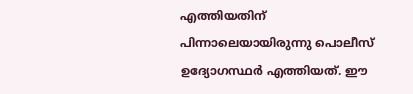എത്തിയതിന് പിന്നാലെയായിരുന്നു പൊലീസ് ഉദ്യോഗസ്ഥര്‍ എത്തിയത്. ഈ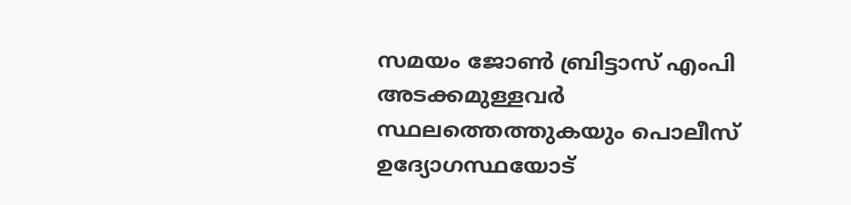സമയം ജോണ്‍ ബ്രിട്ടാസ് എംപി അടക്കമുള്ളവര്‍ സ്ഥലത്തെത്തുകയും പൊലീസ് ഉദ്യോഗസ്ഥയോട്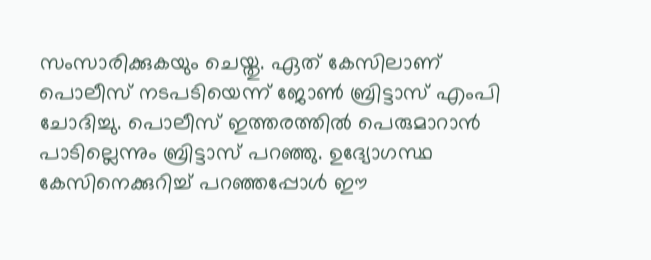സംസാരിക്കുകയും ചെയ്തു. ഏത് കേസിലാണ് പൊലീസ് നടപടിയെന്ന് ജോണ്‍ ബ്രിട്ടാസ് എംപി ചോദിച്ചു. പൊലീസ് ഇത്തരത്തില്‍ പെരുമാറാന്‍ പാടില്ലെന്നും ബ്രിട്ടാസ് പറഞ്ഞു. ഉദ്യോഗസ്ഥ കേസിനെക്കുറിച്ച് പറഞ്ഞപ്പോള്‍ ഈ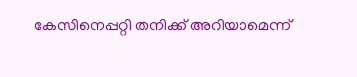കേസിനെപ്പറ്റി തനിക്ക് അറിയാമെന്ന്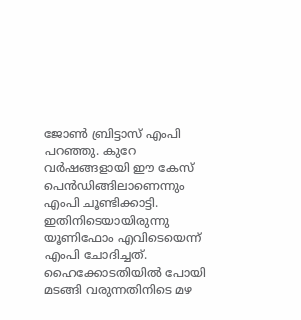ജോണ്‍ ബ്രിട്ടാസ് എംപി പറഞ്ഞു. കുറേ വര്‍ഷങ്ങളായി ഈ കേസ് പെന്‍ഡിങ്ങിലാണെന്നും എംപി ചൂണ്ടിക്കാട്ടി. ഇതിനിടെയായിരുന്നു യൂണിഫോം എവിടെയെന്ന് എംപി ചോദിച്ചത്. ഹൈക്കോടതിയില്‍ പോയി മടങ്ങി വരുന്നതിനിടെ മഴ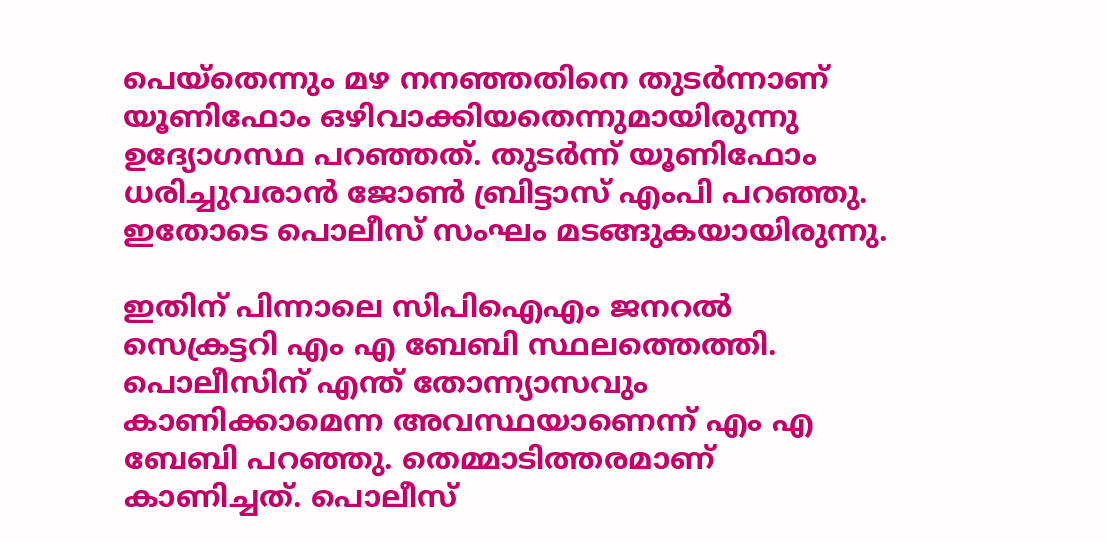പെയ്‌തെന്നും മഴ നനഞ്ഞതിനെ തുടര്‍ന്നാണ് യൂണിഫോം ഒഴിവാക്കിയതെന്നുമായിരുന്നു ഉദ്യോഗസ്ഥ പറഞ്ഞത്. തുടര്‍ന്ന് യൂണിഫോം ധരിച്ചുവരാന്‍ ജോണ്‍ ബ്രിട്ടാസ് എംപി പറഞ്ഞു. ഇതോടെ പൊലീസ് സംഘം മടങ്ങുകയായിരുന്നു.

ഇതിന് പിന്നാലെ സിപിഐഎം ജനറല്‍ സെക്രട്ടറി എം എ ബേബി സ്ഥലത്തെത്തി. പൊലീസിന് എന്ത് തോന്ന്യാസവും കാണിക്കാമെന്ന അവസ്ഥയാണെന്ന് എം എ ബേബി പറഞ്ഞു. തെമ്മാടിത്തരമാണ് കാണിച്ചത്. പൊലീസ്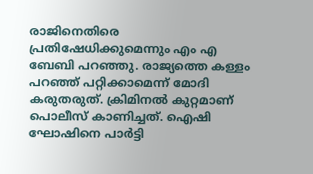രാജിനെതിരെ പ്രതിഷേധിക്കുമെന്നും എം എ ബേബി പറഞ്ഞു. രാജ്യത്തെ കള്ളം പറഞ്ഞ് പറ്റിക്കാമെന്ന് മോദി കരുതരുത്. ക്രിമിനല്‍ കുറ്റമാണ് പൊലീസ് കാണിച്ചത്. ഐഷി ഘോഷിനെ പാര്‍ട്ടി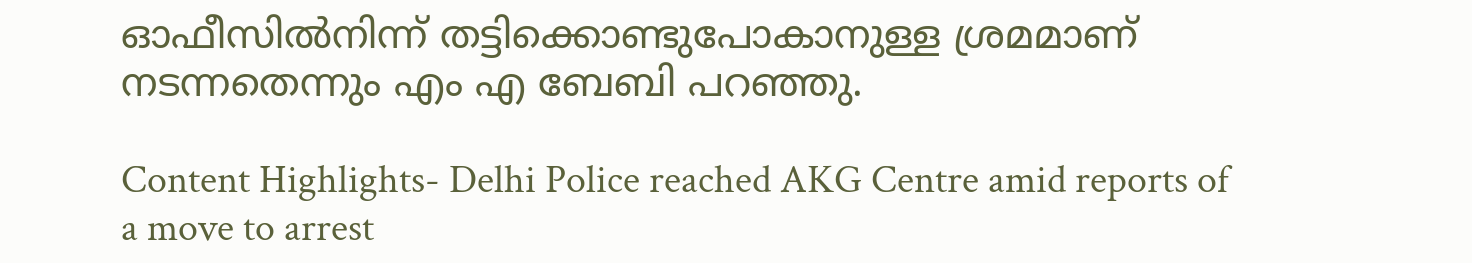ഓഫീസില്‍നിന്ന് തട്ടിക്കൊണ്ടുപോകാനുള്ള ശ്രമമാണ് നടന്നതെന്നും എം എ ബേബി പറഞ്ഞു.

Content Highlights- Delhi Police reached AKG Centre amid reports of a move to arrest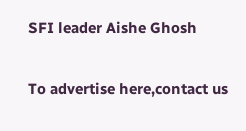SFI leader Aishe Ghosh

To advertise here,contact us